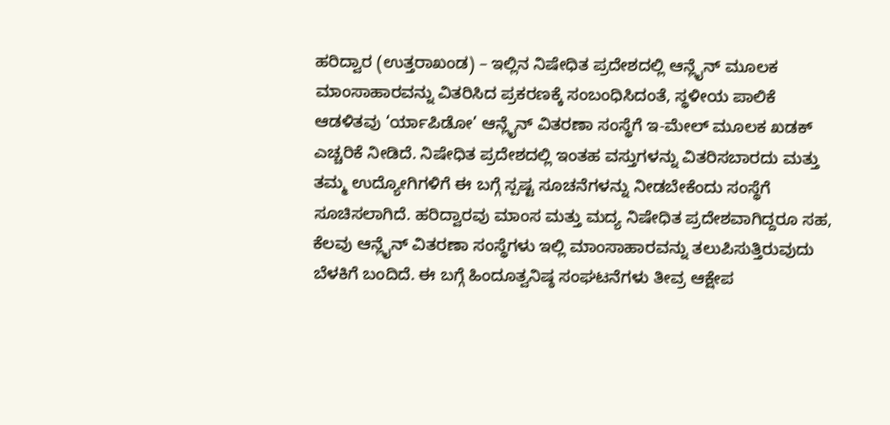ಹರಿದ್ವಾರ (ಉತ್ತರಾಖಂಡ) – ಇಲ್ಲಿನ ನಿಷೇಧಿತ ಪ್ರದೇಶದಲ್ಲಿ ಆನ್ಲೈನ್ ಮೂಲಕ ಮಾಂಸಾಹಾರವನ್ನು ವಿತರಿಸಿದ ಪ್ರಕರಣಕ್ಕೆ ಸಂಬಂಧಿಸಿದಂತೆ, ಸ್ಥಳೀಯ ಪಾಲಿಕೆ ಆಡಳಿತವು ‘ರ್ಯಾಪಿಡೋ’ ಆನ್ಲೈನ್ ವಿತರಣಾ ಸಂಸ್ಥೆಗೆ ಇ-ಮೇಲ್ ಮೂಲಕ ಖಡಕ್ ಎಚ್ಚರಿಕೆ ನೀಡಿದೆ. ನಿಷೇಧಿತ ಪ್ರದೇಶದಲ್ಲಿ ಇಂತಹ ವಸ್ತುಗಳನ್ನು ವಿತರಿಸಬಾರದು ಮತ್ತು ತಮ್ಮ ಉದ್ಯೋಗಿಗಳಿಗೆ ಈ ಬಗ್ಗೆ ಸ್ಪಷ್ಟ ಸೂಚನೆಗಳನ್ನು ನೀಡಬೇಕೆಂದು ಸಂಸ್ಥೆಗೆ ಸೂಚಿಸಲಾಗಿದೆ. ಹರಿದ್ವಾರವು ಮಾಂಸ ಮತ್ತು ಮದ್ಯ ನಿಷೇಧಿತ ಪ್ರದೇಶವಾಗಿದ್ದರೂ ಸಹ, ಕೆಲವು ಆನ್ಲೈನ್ ವಿತರಣಾ ಸಂಸ್ಥೆಗಳು ಇಲ್ಲಿ ಮಾಂಸಾಹಾರವನ್ನು ತಲುಪಿಸುತ್ತಿರುವುದು ಬೆಳಕಿಗೆ ಬಂದಿದೆ. ಈ ಬಗ್ಗೆ ಹಿಂದೂತ್ವನಿಷ್ಠ ಸಂಘಟನೆಗಳು ತೀವ್ರ ಆಕ್ಷೇಪ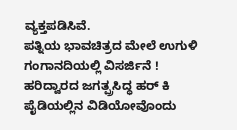ವ್ಯಕ್ತಪಡಿಸಿವೆ.
ಪತ್ನಿಯ ಭಾವಚಿತ್ರದ ಮೇಲೆ ಉಗುಳಿ ಗಂಗಾನದಿಯಲ್ಲಿ ವಿಸರ್ಜಿನೆ !
ಹರಿದ್ವಾರದ ಜಗತ್ಪ್ರಸಿದ್ಧ ಹರ್ ಕಿ ಪೈಡಿಯಲ್ಲಿನ ವಿಡಿಯೋವೊಂದು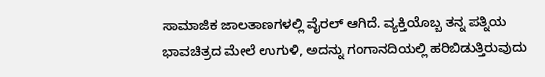ಸಾಮಾಜಿಕ ಜಾಲತಾಣಗಳಲ್ಲಿ ವೈರಲ್ ಆಗಿದೆ. ವ್ಯಕ್ತಿಯೊಬ್ಬ ತನ್ನ ಪತ್ನಿಯ ಭಾವಚಿತ್ರದ ಮೇಲೆ ಉಗುಳಿ, ಅದನ್ನು ಗಂಗಾನದಿಯಲ್ಲಿ ಹರಿಬಿಡುತ್ತಿರುವುದು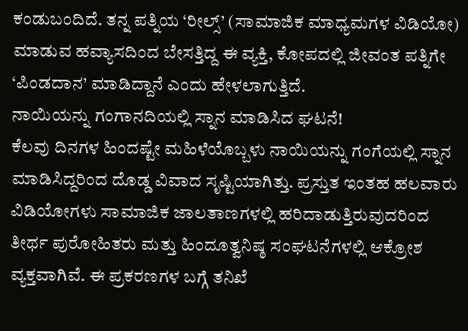ಕಂಡುಬಂದಿದೆ. ತನ್ನ ಪತ್ನಿಯ ‘ರೀಲ್ಸ್’ (ಸಾಮಾಜಿಕ ಮಾಧ್ಯಮಗಳ ವಿಡಿಯೋ) ಮಾಡುವ ಹವ್ಯಾಸದಿಂದ ಬೇಸತ್ತಿದ್ದ ಈ ವ್ಯಕ್ತಿ, ಕೋಪದಲ್ಲಿ ಜೀವಂತ ಪತ್ನಿಗೇ ‘ಪಿಂಡದಾನ’ ಮಾಡಿದ್ದಾನೆ ಎಂದು ಹೇಳಲಾಗುತ್ತಿದೆ.
ನಾಯಿಯನ್ನು ಗಂಗಾನದಿಯಲ್ಲಿ ಸ್ನಾನ ಮಾಡಿಸಿದ ಘಟನೆ!
ಕೆಲವು ದಿನಗಳ ಹಿಂದಷ್ಟೇ ಮಹಿಳೆಯೊಬ್ಬಳು ನಾಯಿಯನ್ನು ಗಂಗೆಯಲ್ಲಿ ಸ್ನಾನ ಮಾಡಿಸಿದ್ದರಿಂದ ದೊಡ್ಡ ವಿವಾದ ಸೃಷ್ಟಿಯಾಗಿತ್ತು. ಪ್ರಸ್ತುತ ಇಂತಹ ಹಲವಾರು ವಿಡಿಯೋಗಳು ಸಾಮಾಜಿಕ ಜಾಲತಾಣಗಳಲ್ಲಿ ಹರಿದಾಡುತ್ತಿರುವುದರಿಂದ ತೀರ್ಥ ಪುರೋಹಿತರು ಮತ್ತು ಹಿಂದೂತ್ವನಿಷ್ಠ ಸಂಘಟನೆಗಳಲ್ಲಿ ಆಕ್ರೋಶ ವ್ಯಕ್ತವಾಗಿವೆ. ಈ ಪ್ರಕರಣಗಳ ಬಗ್ಗೆ ತನಿಖೆ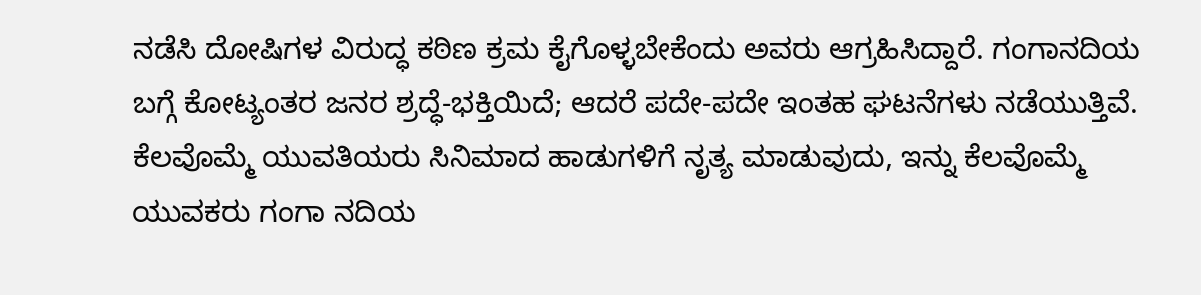ನಡೆಸಿ ದೋಷಿಗಳ ವಿರುದ್ಧ ಕಠಿಣ ಕ್ರಮ ಕೈಗೊಳ್ಳಬೇಕೆಂದು ಅವರು ಆಗ್ರಹಿಸಿದ್ದಾರೆ. ಗಂಗಾನದಿಯ ಬಗ್ಗೆ ಕೋಟ್ಯಂತರ ಜನರ ಶ್ರದ್ಧೆ-ಭಕ್ತಿಯಿದೆ; ಆದರೆ ಪದೇ-ಪದೇ ಇಂತಹ ಘಟನೆಗಳು ನಡೆಯುತ್ತಿವೆ. ಕೆಲವೊಮ್ಮೆ ಯುವತಿಯರು ಸಿನಿಮಾದ ಹಾಡುಗಳಿಗೆ ನೃತ್ಯ ಮಾಡುವುದು, ಇನ್ನು ಕೆಲವೊಮ್ಮೆ ಯುವಕರು ಗಂಗಾ ನದಿಯ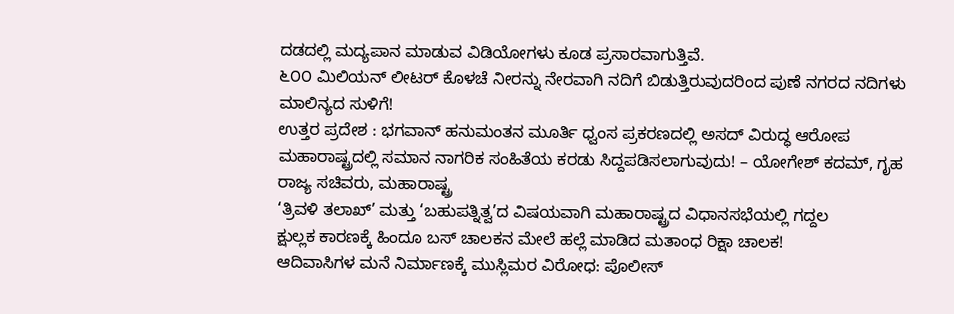ದಡದಲ್ಲಿ ಮದ್ಯಪಾನ ಮಾಡುವ ವಿಡಿಯೋಗಳು ಕೂಡ ಪ್ರಸಾರವಾಗುತ್ತಿವೆ.
೬೦೦ ಮಿಲಿಯನ್ ಲೀಟರ್ ಕೊಳಚೆ ನೀರನ್ನು ನೇರವಾಗಿ ನದಿಗೆ ಬಿಡುತ್ತಿರುವುದರಿಂದ ಪುಣೆ ನಗರದ ನದಿಗಳು ಮಾಲಿನ್ಯದ ಸುಳಿಗೆ!
ಉತ್ತರ ಪ್ರದೇಶ : ಭಗವಾನ್ ಹನುಮಂತನ ಮೂರ್ತಿ ಧ್ವಂಸ ಪ್ರಕರಣದಲ್ಲಿ ಅಸದ್ ವಿರುದ್ಧ ಆರೋಪ
ಮಹಾರಾಷ್ಟ್ರದಲ್ಲಿ ಸಮಾನ ನಾಗರಿಕ ಸಂಹಿತೆಯ ಕರಡು ಸಿದ್ದಪಡಿಸಲಾಗುವುದು! – ಯೋಗೇಶ್ ಕದಮ್, ಗೃಹ ರಾಜ್ಯ ಸಚಿವರು, ಮಹಾರಾಷ್ಟ್ರ
‘ತ್ರಿವಳಿ ತಲಾಖ್’ ಮತ್ತು ‘ಬಹುಪತ್ನಿತ್ವ’ದ ವಿಷಯವಾಗಿ ಮಹಾರಾಷ್ಟ್ರದ ವಿಧಾನಸಭೆಯಲ್ಲಿ ಗದ್ದಲ
ಕ್ಷುಲ್ಲಕ ಕಾರಣಕ್ಕೆ ಹಿಂದೂ ಬಸ್ ಚಾಲಕನ ಮೇಲೆ ಹಲ್ಲೆ ಮಾಡಿದ ಮತಾಂಧ ರಿಕ್ಷಾ ಚಾಲಕ!
ಆದಿವಾಸಿಗಳ ಮನೆ ನಿರ್ಮಾಣಕ್ಕೆ ಮುಸ್ಲಿಮರ ವಿರೋಧ: ಪೊಲೀಸ್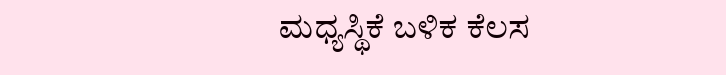ಮಧ್ಯಸ್ಥಿಕೆ ಬಳಿಕ ಕೆಲಸ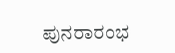ಪುನರಾರಂಭ